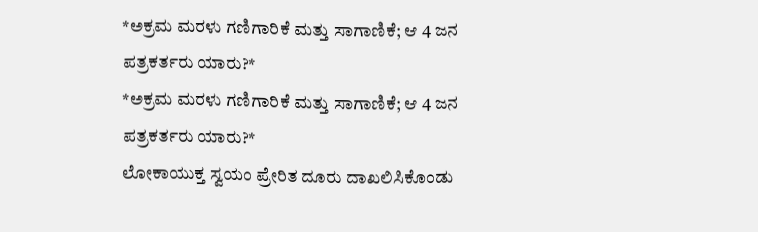*ಅಕ್ರಮ ಮರಳು ಗಣಿಗಾರಿಕೆ ಮತ್ತು ಸಾಗಾಣಿಕೆ; ಆ 4 ಜನ ಪತ್ರಕರ್ತರು ಯಾರು?*
*ಅಕ್ರಮ ಮರಳು ಗಣಿಗಾರಿಕೆ ಮತ್ತು ಸಾಗಾಣಿಕೆ; ಆ 4 ಜನ ಪತ್ರಕರ್ತರು ಯಾರು?*
ಲೋಕಾಯುಕ್ತ ಸ್ವಯಂ ಪ್ರೇರಿತ ದೂರು ದಾಖಲಿಸಿಕೊಂಡು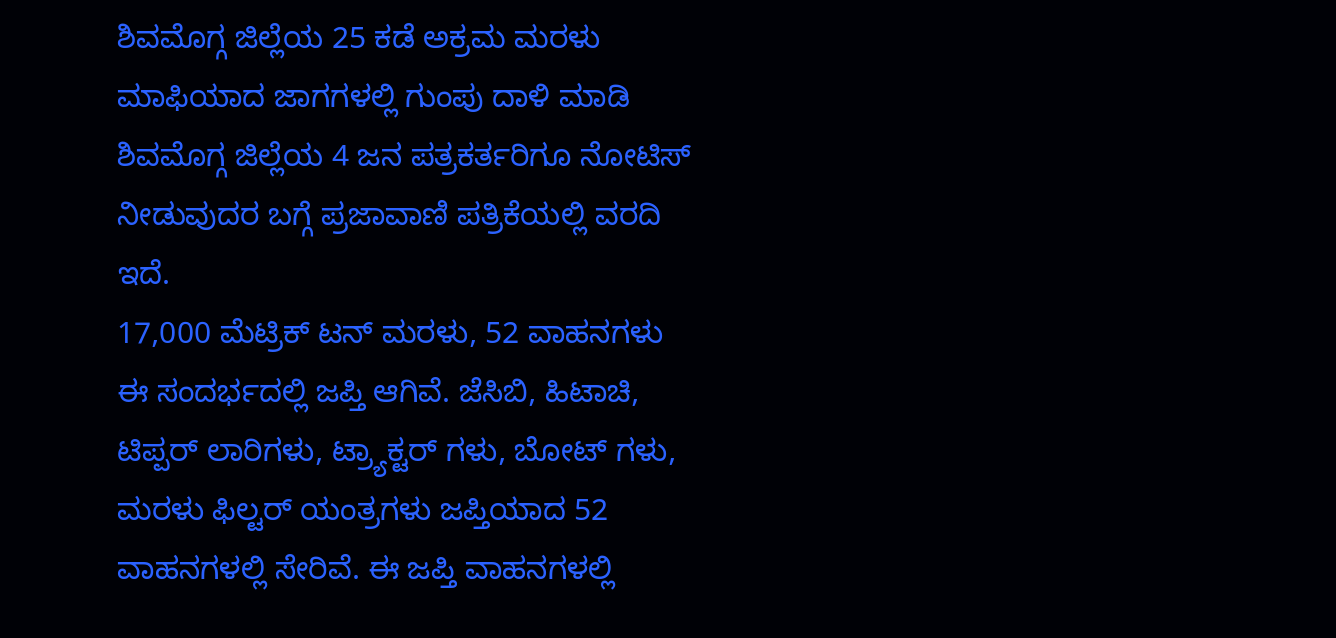ಶಿವಮೊಗ್ಗ ಜಿಲ್ಲೆಯ 25 ಕಡೆ ಅಕ್ರಮ ಮರಳು ಮಾಫಿಯಾದ ಜಾಗಗಳಲ್ಲಿ ಗುಂಪು ದಾಳಿ ಮಾಡಿ ಶಿವಮೊಗ್ಗ ಜಿಲ್ಲೆಯ 4 ಜನ ಪತ್ರಕರ್ತರಿಗೂ ನೋಟಿಸ್ ನೀಡುವುದರ ಬಗ್ಗೆ ಪ್ರಜಾವಾಣಿ ಪತ್ರಿಕೆಯಲ್ಲಿ ವರದಿ ಇದೆ.
17,000 ಮೆಟ್ರಿಕ್ ಟನ್ ಮರಳು, 52 ವಾಹನಗಳು ಈ ಸಂದರ್ಭದಲ್ಲಿ ಜಪ್ತಿ ಆಗಿವೆ. ಜೆಸಿಬಿ, ಹಿಟಾಚಿ, ಟಿಪ್ಪರ್ ಲಾರಿಗಳು, ಟ್ರ್ಯಾಕ್ಟರ್ ಗಳು, ಬೋಟ್ ಗಳು, ಮರಳು ಫಿಲ್ಟರ್ ಯಂತ್ರಗಳು ಜಪ್ತಿಯಾದ 52 ವಾಹನಗಳಲ್ಲಿ ಸೇರಿವೆ. ಈ ಜಪ್ತಿ ವಾಹನಗಳಲ್ಲಿ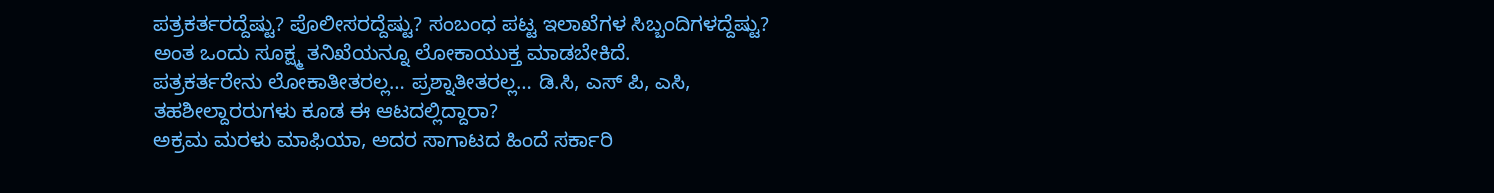ಪತ್ರಕರ್ತರದ್ದೆಷ್ಟು? ಪೊಲೀಸರದ್ದೆಷ್ಟು? ಸಂಬಂಧ ಪಟ್ಟ ಇಲಾಖೆಗಳ ಸಿಬ್ಬಂದಿಗಳದ್ದೆಷ್ಟು? ಅಂತ ಒಂದು ಸೂಕ್ಷ್ಮ ತನಿಖೆಯನ್ನೂ ಲೋಕಾಯುಕ್ತ ಮಾಡಬೇಕಿದೆ.
ಪತ್ರಕರ್ತರೇನು ಲೋಕಾತೀತರಲ್ಲ… ಪ್ರಶ್ನಾತೀತರಲ್ಲ… ಡಿ.ಸಿ, ಎಸ್ ಪಿ, ಎಸಿ, ತಹಶೀಲ್ದಾರರುಗಳು ಕೂಡ ಈ ಆಟದಲ್ಲಿದ್ದಾರಾ?
ಅಕ್ರಮ ಮರಳು ಮಾಫಿಯಾ, ಅದರ ಸಾಗಾಟದ ಹಿಂದೆ ಸರ್ಕಾರಿ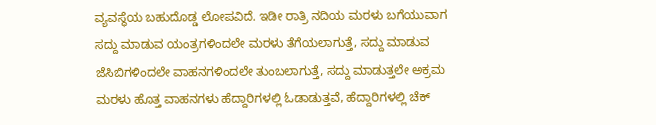ವ್ಯವಸ್ಥೆಯ ಬಹುದೊಡ್ಡ ಲೋಪವಿದೆ. ಇಡೀ ರಾತ್ರಿ ನದಿಯ ಮರಳು ಬಗೆಯುವಾಗ ಸದ್ದು ಮಾಡುವ ಯಂತ್ರಗಳಿಂದಲೇ ಮರಳು ತೆಗೆಯಲಾಗುತ್ತೆ, ಸದ್ದು ಮಾಡುವ ಜೆಸಿಬಿಗಳಿಂದಲೇ ವಾಹನಗಳಿಂದಲೇ ತುಂಬಲಾಗುತ್ತೆ, ಸದ್ದು ಮಾಡುತ್ತಲೇ ಅಕ್ರಮ ಮರಳು ಹೊತ್ತ ವಾಹನಗಳು ಹೆದ್ದಾರಿಗಳಲ್ಲಿ ಓಡಾಡುತ್ತವೆ, ಹೆದ್ದಾರಿಗಳಲ್ಲಿ ಚೆಕ್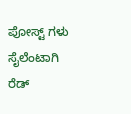ಪೋಸ್ಟ್ ಗಳು ಸೈಲೆಂಟಾಗಿ ರೆಡ್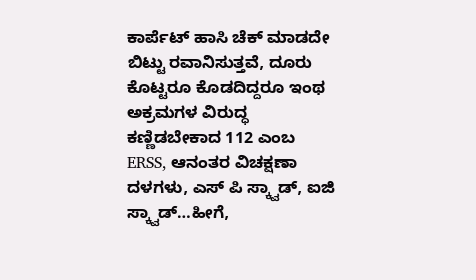ಕಾರ್ಪೆಟ್ ಹಾಸಿ ಚೆಕ್ ಮಾಡದೇ ಬಿಟ್ಟು ರವಾನಿಸುತ್ತವೆ, ದೂರು ಕೊಟ್ಟರೂ ಕೊಡದಿದ್ದರೂ ಇಂಥ ಅಕ್ರಮಗಳ ವಿರುದ್ಧ ಕಣ್ಣಿಡಬೇಕಾದ 112 ಎಂಬ ERSS, ಆನಂತರ ವಿಚಕ್ಷಣಾ ದಳಗಳು, ಎಸ್ ಪಿ ಸ್ಕ್ವಾಡ್, ಐಜಿ ಸ್ಕ್ವಾಡ್…ಹೀಗೆ,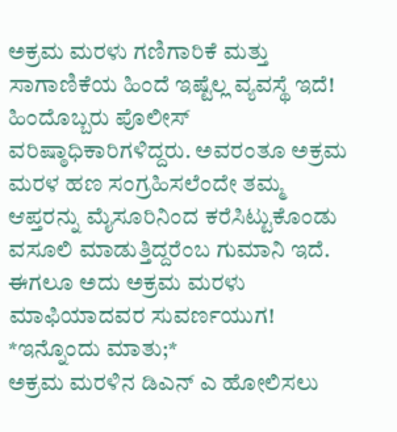ಅಕ್ರಮ ಮರಳು ಗಣಿಗಾರಿಕೆ ಮತ್ತು ಸಾಗಾಣಿಕೆಯ ಹಿಂದೆ ಇಷ್ಟೆಲ್ಲ ವ್ಯವಸ್ಥೆ ಇದೆ!
ಹಿಂದೊಬ್ಬರು ಪೊಲೀಸ್ ವರಿಷ್ಠಾಧಿಕಾರಿಗಳಿದ್ದರು. ಅವರಂತೂ ಅಕ್ರಮ ಮರಳ ಹಣ ಸಂಗ್ರಹಿಸಲೆಂದೇ ತಮ್ಮ ಆಪ್ತರನ್ನು ಮೈಸೂರಿನಿಂದ ಕರೆಸಿಟ್ಟುಕೊಂಡು ವಸೂಲಿ ಮಾಡುತ್ತಿದ್ದರೆಂಬ ಗುಮಾನಿ ಇದೆ. ಈಗಲೂ ಅದು ಅಕ್ರಮ ಮರಳು ಮಾಫಿಯಾದವರ ಸುವರ್ಣಯುಗ!
*ಇನ್ನೊಂದು ಮಾತು;*
ಅಕ್ರಮ ಮರಳಿನ ಡಿಎನ್ ಎ ಹೋಲಿಸಲು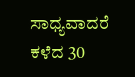ಸಾಧ್ಯವಾದರೆ ಕಳೆದ 30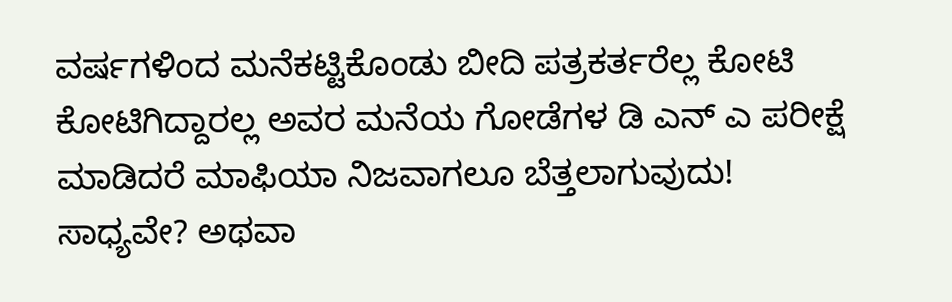ವರ್ಷಗಳಿಂದ ಮನೆಕಟ್ಟಿಕೊಂಡು ಬೀದಿ ಪತ್ರಕರ್ತರೆಲ್ಲ ಕೋಟಿ ಕೋಟಿಗಿದ್ದಾರಲ್ಲ ಅವರ ಮನೆಯ ಗೋಡೆಗಳ ಡಿ ಎನ್ ಎ ಪರೀಕ್ಷೆ ಮಾಡಿದರೆ ಮಾಫಿಯಾ ನಿಜವಾಗಲೂ ಬೆತ್ತಲಾಗುವುದು!
ಸಾಧ್ಯವೇ? ಅಥವಾ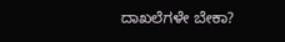ದಾಖಲೆಗಳೇ ಬೇಕಾ?